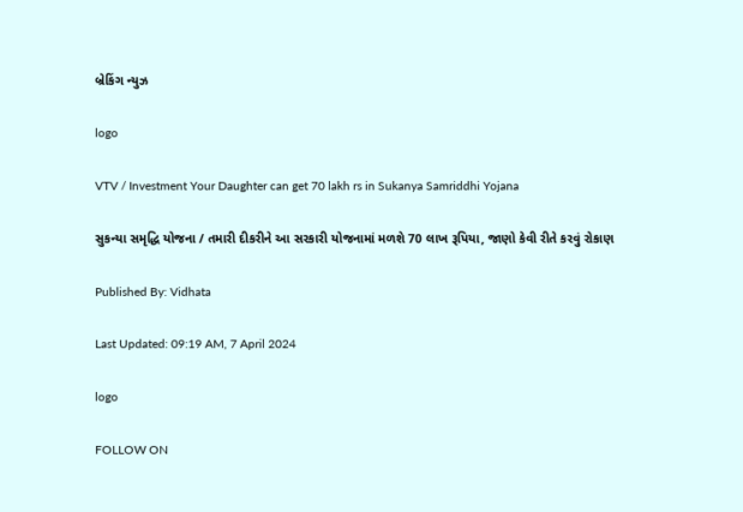બ્રેકિંગ ન્યુઝ

logo

VTV / Investment Your Daughter can get 70 lakh rs in Sukanya Samriddhi Yojana

સુકન્યા સમૃદ્ધિ યોજના / તમારી દીકરીને આ સરકારી યોજનામાં મળશે 70 લાખ રૂપિયા, જાણો કેવી રીતે કરવું રોકાણ

Published By: Vidhata

Last Updated: 09:19 AM, 7 April 2024

logo

FOLLOW ON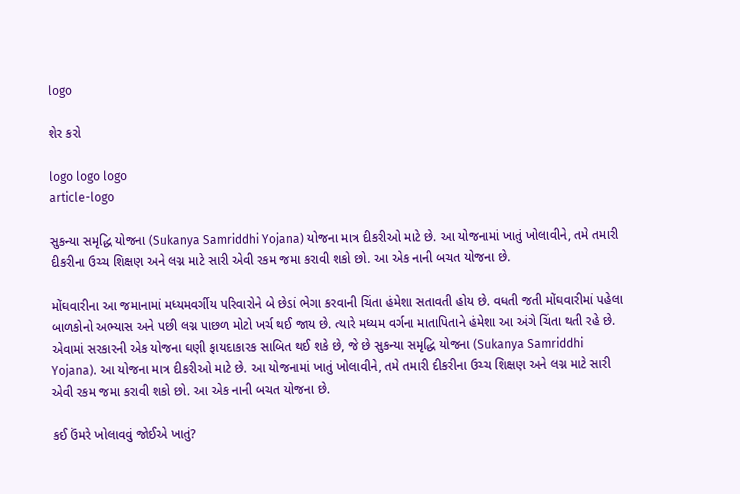logo

શેર કરો

logo logo logo
article-logo

સુકન્યા સમૃદ્ધિ યોજના (Sukanya Samriddhi Yojana) યોજના માત્ર દીકરીઓ માટે છે. આ યોજનામાં ખાતું ખોલાવીને, તમે તમારી દીકરીના ઉચ્ચ શિક્ષણ અને લગ્ન માટે સારી એવી રકમ જમા કરાવી શકો છો. આ એક નાની બચત યોજના છે.

મોંઘવારીના આ જમાનામાં મધ્યમવર્ગીય પરિવારોને બે છેડાં ભેગા કરવાની ચિંતા હંમેશા સતાવતી હોય છે. વધતી જતી મોંઘવારીમાં પહેલા બાળકોનો અભ્યાસ અને પછી લગ્ન પાછળ મોટો ખર્ચ થઈ જાય છે. ત્યારે મધ્યમ વર્ગના માતાપિતાને હંમેશા આ અંગે ચિંતા થતી રહે છે. એવામાં સરકારની એક યોજના ઘણી ફાયદાકારક સાબિત થઈ શકે છે, જે છે સુકન્યા સમૃદ્ધિ યોજના (Sukanya Samriddhi Yojana). આ યોજના માત્ર દીકરીઓ માટે છે. આ યોજનામાં ખાતું ખોલાવીને, તમે તમારી દીકરીના ઉચ્ચ શિક્ષણ અને લગ્ન માટે સારી એવી રકમ જમા કરાવી શકો છો. આ એક નાની બચત યોજના છે.

કઈ ઉંમરે ખોલાવવું જોઈએ ખાતું?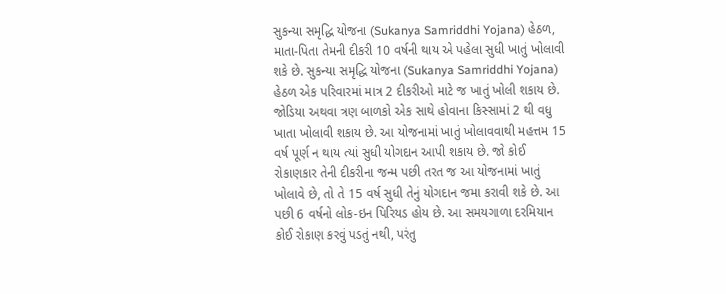સુકન્યા સમૃદ્ધિ યોજના (Sukanya Samriddhi Yojana) હેઠળ, માતા-પિતા તેમની દીકરી 10 વર્ષની થાય એ પહેલા સુધી ખાતું ખોલાવી શકે છે. સુકન્યા સમૃદ્ધિ યોજના (Sukanya Samriddhi Yojana) હેઠળ એક પરિવારમાં માત્ર 2 દીકરીઓ માટે જ ખાતું ખોલી શકાય છે. જોડિયા અથવા ત્રણ બાળકો એક સાથે હોવાના કિસ્સામાં 2 થી વધુ ખાતા ખોલાવી શકાય છે. આ યોજનામાં ખાતું ખોલાવવાથી મહત્તમ 15 વર્ષ પૂર્ણ ન થાય ત્યાં સુધી યોગદાન આપી શકાય છે. જો કોઈ રોકાણકાર તેની દીકરીના જન્મ પછી તરત જ આ યોજનામાં ખાતું ખોલાવે છે, તો તે 15 વર્ષ સુધી તેનું યોગદાન જમા કરાવી શકે છે. આ પછી 6 વર્ષનો લોક-ઇન પિરિયડ હોય છે. આ સમયગાળા દરમિયાન કોઈ રોકાણ કરવું પડતું નથી, પરંતુ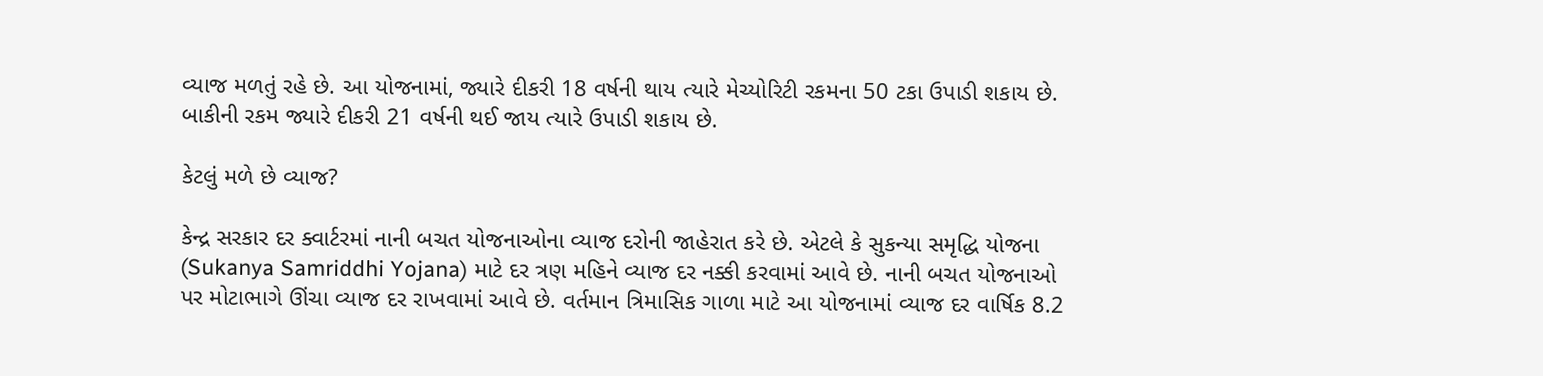વ્યાજ મળતું રહે છે. આ યોજનામાં, જ્યારે દીકરી 18 વર્ષની થાય ત્યારે મેચ્યોરિટી રકમના 50 ટકા ઉપાડી શકાય છે. બાકીની રકમ જ્યારે દીકરી 21 વર્ષની થઈ જાય ત્યારે ઉપાડી શકાય છે.

કેટલું મળે છે વ્યાજ?

કેન્દ્ર સરકાર દર ક્વાર્ટરમાં નાની બચત યોજનાઓના વ્યાજ દરોની જાહેરાત કરે છે. એટલે કે સુકન્યા સમૃદ્ધિ યોજના (Sukanya Samriddhi Yojana) માટે દર ત્રણ મહિને વ્યાજ દર નક્કી કરવામાં આવે છે. નાની બચત યોજનાઓ પર મોટાભાગે ઊંચા વ્યાજ દર રાખવામાં આવે છે. વર્તમાન ત્રિમાસિક ગાળા માટે આ યોજનામાં વ્યાજ દર વાર્ષિક 8.2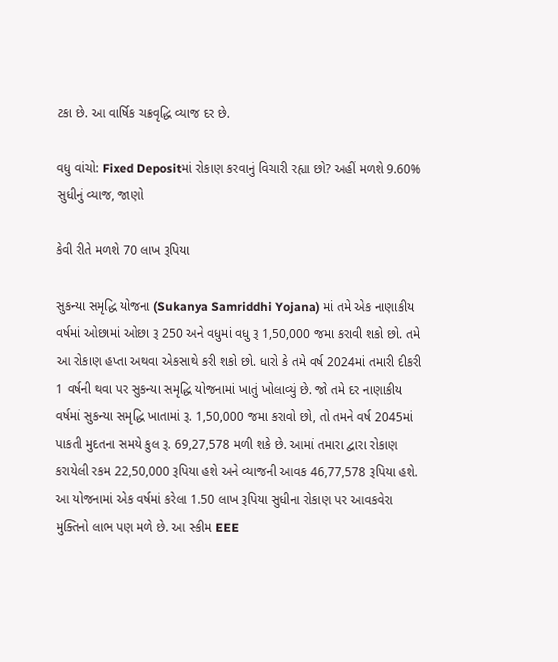ટકા છે. આ વાર્ષિક ચક્રવૃદ્ધિ વ્યાજ દર છે.

વધુ વાંચો: Fixed Depositમાં રોકાણ કરવાનું વિચારી રહ્યા છો? અહીં મળશે 9.60% સુધીનું વ્યાજ, જાણો

કેવી રીતે મળશે 70 લાખ રૂપિયા

સુકન્યા સમૃદ્ધિ યોજના (Sukanya Samriddhi Yojana) માં તમે એક નાણાકીય વર્ષમાં ઓછામાં ઓછા રૂ 250 અને વધુમાં વધુ રૂ 1,50,000 જમા કરાવી શકો છો. તમે આ રોકાણ હપ્તા અથવા એકસાથે કરી શકો છો. ધારો કે તમે વર્ષ 2024માં તમારી દીકરી 1 વર્ષની થવા પર સુકન્યા સમૃદ્ધિ યોજનામાં ખાતું ખોલાવ્યું છે. જો તમે દર નાણાકીય વર્ષમાં સુકન્યા સમૃદ્ધિ ખાતામાં રૂ. 1,50,000 જમા કરાવો છો, તો તમને વર્ષ 2045માં પાકતી મુદતના સમયે કુલ રૂ. 69,27,578 મળી શકે છે. આમાં તમારા દ્વારા રોકાણ કરાયેલી રકમ 22,50,000 રૂપિયા હશે અને વ્યાજની આવક 46,77,578 રૂપિયા હશે. આ યોજનામાં એક વર્ષમાં કરેલા 1.50 લાખ રૂપિયા સુધીના રોકાણ પર આવકવેરા મુક્તિનો લાભ પણ મળે છે. આ સ્કીમ EEE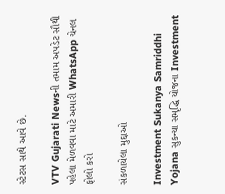સ્ટેટસ સાથે આવે છે.

VTV Gujarati Newsની તમામ અપડેટ સૌથી પહેલા મેળવવા માટે અમારી WhatsApp ચેનલ ફોલો કરો

સંકળાયેલા મુદ્દાઓ

Investment Sukanya Samriddhi Yojana સુકન્યા સમૃદ્ધિ યોજના Investment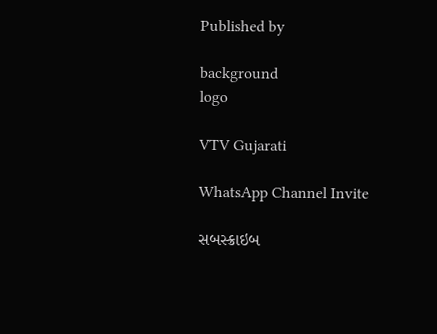Published by

background
logo

VTV Gujarati

WhatsApp Channel Invite

સબસ્ક્રાઇબ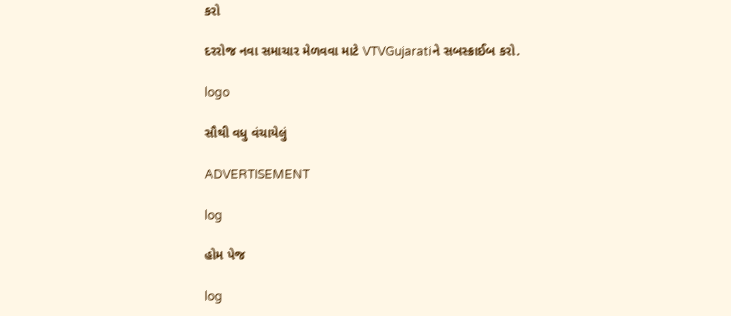કરો

દરરોજ નવા સમાચાર મેળવવા માટે VTVGujaratiને સબસ્ક્રાઈબ કરો.

logo

સૌથી વધુ વંચાયેલું

ADVERTISEMENT

log

હોમ પેજ

log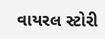વાયરલ સ્ટોરી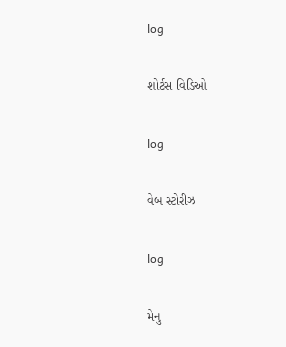log

શોર્ટસ વિડિઓ

log

વેબ સ્ટોરીઝ

log

મેનુ